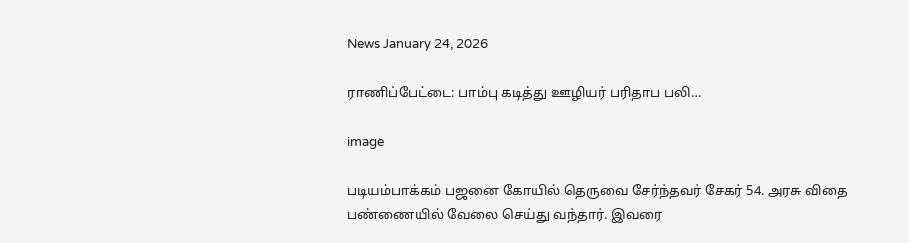News January 24, 2026

ராணிப்பேட்டை: பாம்பு கடித்து ஊழியர் பரிதாப பலி…

image

படியம்பாக்கம் பஜனை கோயில் தெருவை சேர்ந்தவர் சேகர் 54. அரசு விதை பண்ணையில் வேலை செய்து வந்தார். இவரை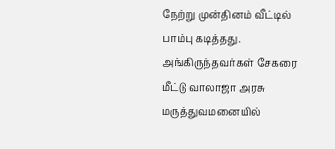நேற்று முன்தினம் வீட்டில் பாம்பு கடித்தது. அங்கிருந்தவர்கள் சேகரை மீட்டு வாலாஜா அரசு மருத்துவமனையில்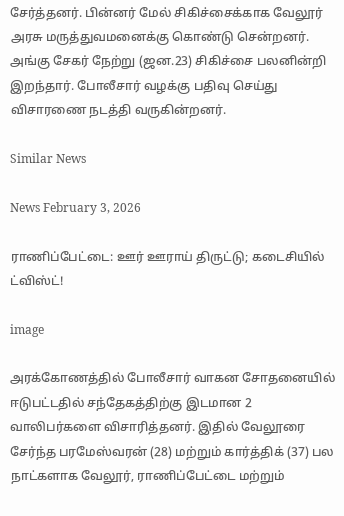சேர்த்தனர். பின்னர் மேல் சிகிச்சைக்காக வேலூர் அரசு மருத்துவமனைக்கு கொண்டு சென்றனர். அங்கு சேகர் நேற்று (ஜன.23) சிகிச்சை பலனின்றி இறந்தார். போலீசார் வழக்கு பதிவு செய்து விசாரணை நடத்தி வருகின்றனர்.

Similar News

News February 3, 2026

ராணிப்பேட்டை: ஊர் ஊராய் திருட்டு; கடைசியில் ட்விஸ்ட்!

image

அரக்கோணத்தில் போலீசார் வாகன சோதனையில் ஈடுபட்டதில் சந்தேகத்திற்கு இடமான 2 வாலிபர்களை விசாரித்தனர். இதில் வேலூரை சேர்ந்த பரமேஸ்வரன் (28) மற்றும் கார்த்திக் (37) பல நாட்களாக வேலூர், ராணிப்பேட்டை மற்றும்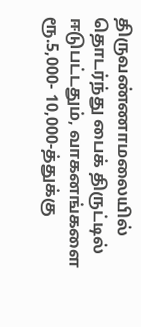திருவண்ணாமலையில் தொடர்ந்து பைக் திருட்டில் ஈடுபட்டதும், வாகனங்களை ரூ.5,000- 10,000-த்துக்கு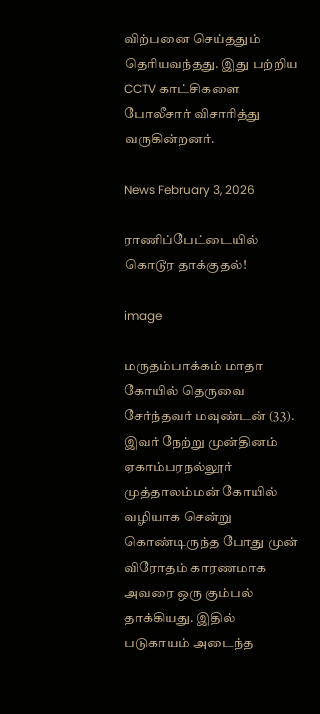விற்பனை செய்ததும் தெரியவந்தது. இது பற்றிய CCTV காட்சிகளை போலீசார் விசாரித்து வருகின்றனர்.

News February 3, 2026

ராணிப்பேட்டையில் கொடூர தாக்குதல்!

image

மருதம்பாக்கம் மாதா கோயில் தெருவை சேர்ந்தவர் மவுண்டன் (33). இவர் நேற்று முன்தினம் ஏகாம்பரநல்லூர் முத்தாலம்மன் கோயில் வழியாக சென்று கொண்டிருந்த போது முன் விரோதம் காரணமாக அவரை ஒரு கும்பல் தாக்கியது. இதில் படுகாயம் அடைந்த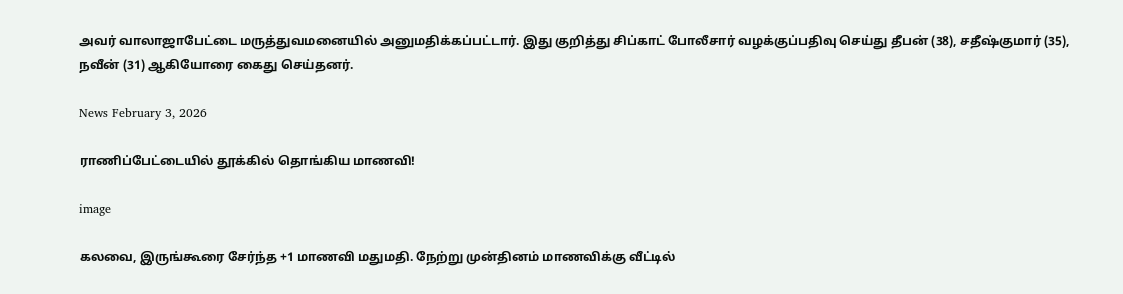அவர் வாலாஜாபேட்டை மருத்துவமனையில் அனுமதிக்கப்பட்டார். இது குறித்து சிப்காட் போலீசார் வழக்குப்பதிவு செய்து தீபன் (38), சதீஷ்குமார் (35), நவீன் (31) ஆகியோரை கைது செய்தனர்.

News February 3, 2026

ராணிப்பேட்டையில் தூக்கில் தொங்கிய மாணவி!

image

கலவை, இருங்கூரை சேர்ந்த +1 மாணவி மதுமதி. நேற்று முன்தினம் மாணவிக்கு வீட்டில்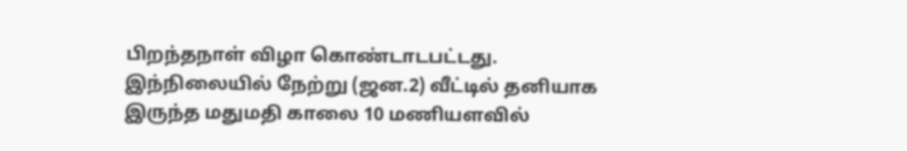பிறந்தநாள் விழா கொண்டாடபட்டது. இந்நிலையில் நேற்று (ஜன.2) வீட்டில் தனியாக இருந்த மதுமதி காலை 10 மணியளவில்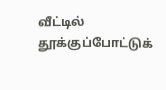வீட்டில் தூக்குப்போட்டுக்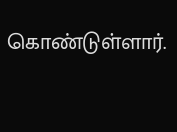கொண்டுள்ளார்.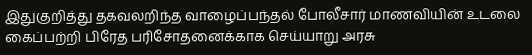இதுகுறித்து தகவலறிந்த வாழைப்பந்தல் போலீசார் மாணவியின் உடலை கைப்பற்றி பிரேத பரிசோதனைக்காக செய்யாறு அரசு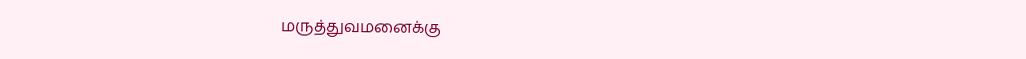மருத்துவமனைக்கு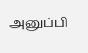அனுப்பி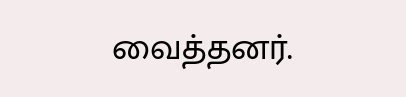வைத்தனர்.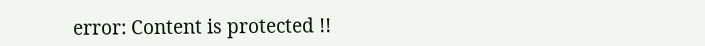error: Content is protected !!